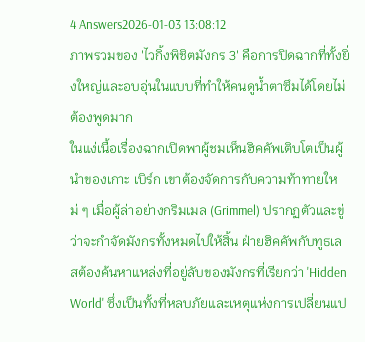4 Answers2026-01-03 13:08:12
ภาพรวมของ 'ไวกิ้งพิชิตมังกร 3' คือการปิดฉากที่ทั้งยิ่งใหญ่และอบอุ่นในแบบที่ทำให้คนดูน้ำตาซึมได้โดยไม่ต้องพูดมาก
ในแง่เนื้อเรื่องฉากเปิดพาผู้ชมเห็นฮิคคัพเติบโตเป็นผู้นำของเกาะ เบิร์ก เขาต้องจัดการกับความท้าทายใหม่ ๆ เมื่อผู้ล่าอย่างกริมเมล (Grimmel) ปรากฏตัวและขู่ว่าจะกำจัดมังกรทั้งหมดไปให้สิ้น ฝ่ายฮิคคัพกับทูธเลสต้องค้นหาแหล่งที่อยู่ลับของมังกรที่เรียกว่า 'Hidden World' ซึ่งเป็นทั้งที่หลบภัยและเหตุแห่งการเปลี่ยนแป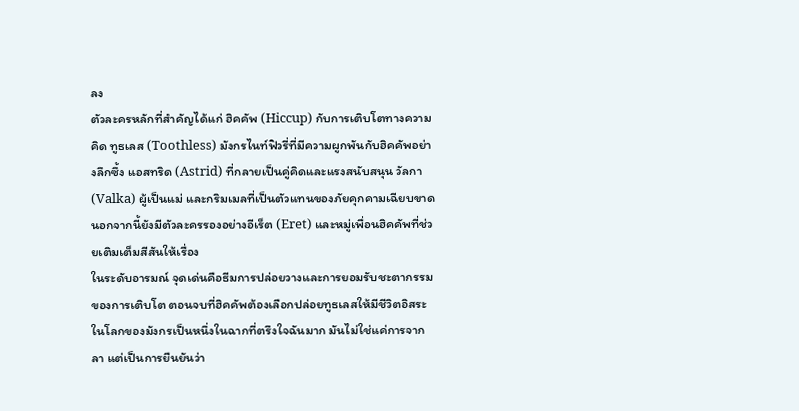ลง
ตัวละครหลักที่สำคัญได้แก่ ฮิคคัพ (Hiccup) กับการเติบโตทางความคิด ทูธเลส (Toothless) มังกรไนท์ฟิวรี่ที่มีความผูกพันกับฮิคคัพอย่างลึกซึ้ง แอสทริด (Astrid) ที่กลายเป็นคู่คิดและแรงสนับสนุน วัลกา (Valka) ผู้เป็นแม่ และกริมเมลที่เป็นตัวแทนของภัยคุกคามเฉียบขาด นอกจากนี้ยังมีตัวละครรองอย่างอีเร็ต (Eret) และหมู่เพื่อนฮิคคัพที่ช่วยเติมเต็มสีสันให้เรื่อง
ในระดับอารมณ์ จุดเด่นคือธีมการปล่อยวางและการยอมรับชะตากรรมของการเติบโต ตอนจบที่ฮิคคัพต้องเลือกปล่อยทูธเลสให้มีชีวิตอิสระในโลกของมังกรเป็นหนึ่งในฉากที่ตรึงใจฉันมาก มันไม่ใช่แค่การจากลา แต่เป็นการยืนยันว่า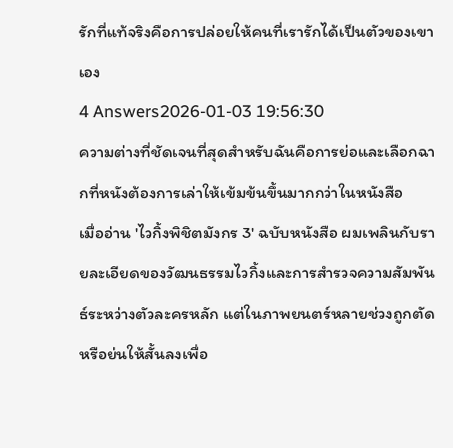รักที่แท้จริงคือการปล่อยให้คนที่เรารักได้เป็นตัวของเขาเอง
4 Answers2026-01-03 19:56:30
ความต่างที่ชัดเจนที่สุดสำหรับฉันคือการย่อและเลือกฉากที่หนังต้องการเล่าให้เข้มข้นขึ้นมากกว่าในหนังสือ
เมื่ออ่าน 'ไวกิ้งพิชิตมังกร 3' ฉบับหนังสือ ผมเพลินกับรายละเอียดของวัฒนธรรมไวกิ้งและการสำรวจความสัมพันธ์ระหว่างตัวละครหลัก แต่ในภาพยนตร์หลายช่วงถูกตัดหรือย่นให้สั้นลงเพื่อ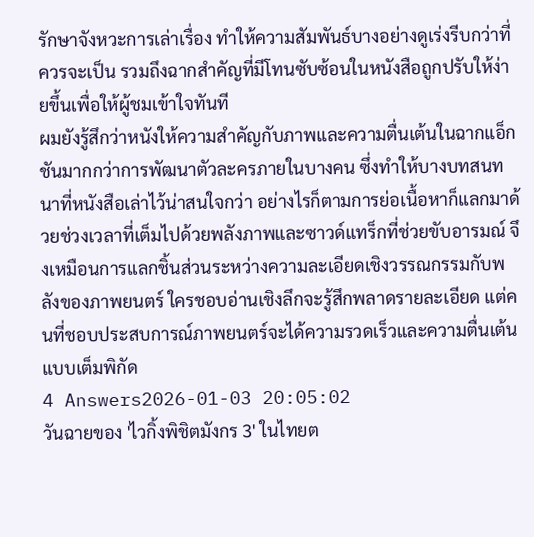รักษาจังหวะการเล่าเรื่อง ทำให้ความสัมพันธ์บางอย่างดูเร่งรีบกว่าที่ควรจะเป็น รวมถึงฉากสำคัญที่มีโทนซับซ้อนในหนังสือถูกปรับให้ง่ายขึ้นเพื่อให้ผู้ชมเข้าใจทันที
ผมยังรู้สึกว่าหนังให้ความสำคัญกับภาพและความตื่นเต้นในฉากแอ็กชันมากกว่าการพัฒนาตัวละครภายในบางคน ซึ่งทำให้บางบทสนทนาที่หนังสือเล่าไว้น่าสนใจกว่า อย่างไรก็ตามการย่อเนื้อหาก็แลกมาด้วยช่วงเวลาที่เต็มไปด้วยพลังภาพและซาวด์แทร็กที่ช่วยขับอารมณ์ จึงเหมือนการแลกชิ้นส่วนระหว่างความละเอียดเชิงวรรณกรรมกับพลังของภาพยนตร์ ใครชอบอ่านเชิงลึกจะรู้สึกพลาดรายละเอียด แต่คนที่ชอบประสบการณ์ภาพยนตร์จะได้ความรวดเร็วและความตื่นเต้นแบบเต็มพิกัด
4 Answers2026-01-03 20:05:02
วันฉายของ 'ไวกิ้งพิชิตมังกร 3' ในไทยต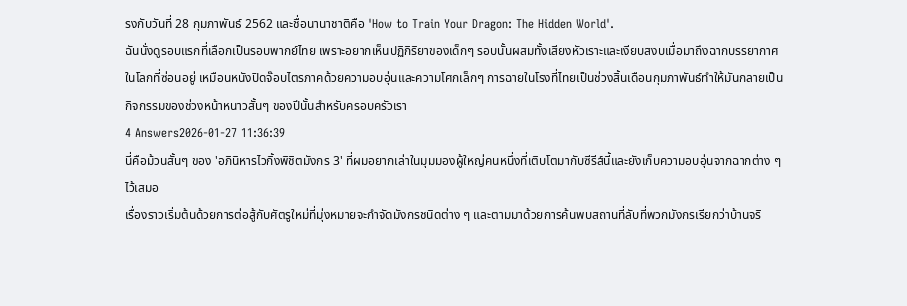รงกับวันที่ 28 กุมภาพันธ์ 2562 และชื่อนานาชาติคือ 'How to Train Your Dragon: The Hidden World'.
ฉันนั่งดูรอบแรกที่เลือกเป็นรอบพากย์ไทย เพราะอยากเห็นปฏิกิริยาของเด็กๆ รอบนั้นผสมทั้งเสียงหัวเราะและเงียบสงบเมื่อมาถึงฉากบรรยากาศในโลกที่ซ่อนอยู่ เหมือนหนังปิดจ๊อบไตรภาคด้วยความอบอุ่นและความโศกเล็กๆ การฉายในโรงที่ไทยเป็นช่วงสิ้นเดือนกุมภาพันธ์ทำให้มันกลายเป็นกิจกรรมของช่วงหน้าหนาวสั้นๆ ของปีนั้นสำหรับครอบครัวเรา
4 Answers2026-01-27 11:36:39
นี่คือม้วนสั้นๆ ของ 'อภินิหารไวกิ้งพิชิตมังกร 3' ที่ผมอยากเล่าในมุมมองผู้ใหญ่คนหนึ่งที่เติบโตมากับซีรีส์นี้และยังเก็บความอบอุ่นจากฉากต่าง ๆ ไว้เสมอ
เรื่องราวเริ่มต้นด้วยการต่อสู้กับศัตรูใหม่ที่มุ่งหมายจะกำจัดมังกรชนิดต่าง ๆ และตามมาด้วยการค้นพบสถานที่ลับที่พวกมังกรเรียกว่าบ้านจริ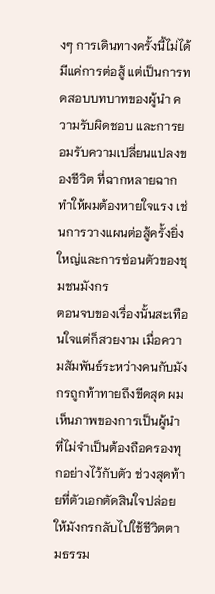งๆ การเดินทางครั้งนี้ไม่ได้มีแค่การต่อสู้ แต่เป็นการทดสอบบทบาทของผู้นำ ความรับผิดชอบ และการยอมรับความเปลี่ยนแปลงของชีวิต ที่ฉากหลายฉากทำให้ผมต้องหายใจแรง เช่นการวางแผนต่อสู้ครั้งยิ่งใหญ่และการซ่อนตัวของชุมชนมังกร
ตอนจบของเรื่องนั้นสะเทือนใจแต่ก็สวยงาม เมื่อความสัมพันธ์ระหว่างคนกับมังกรถูกท้าทายถึงขีดสุด ผมเห็นภาพของการเป็นผู้นำที่ไม่จำเป็นต้องถือครองทุกอย่างไว้กับตัว ช่วงสุดท้ายที่ตัวเอกตัดสินใจปล่อยให้มังกรกลับไปใช้ชีวิตตามธรรม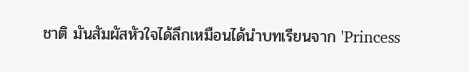ชาติ มันสัมผัสหัวใจได้ลึกเหมือนได้นำบทเรียนจาก 'Princess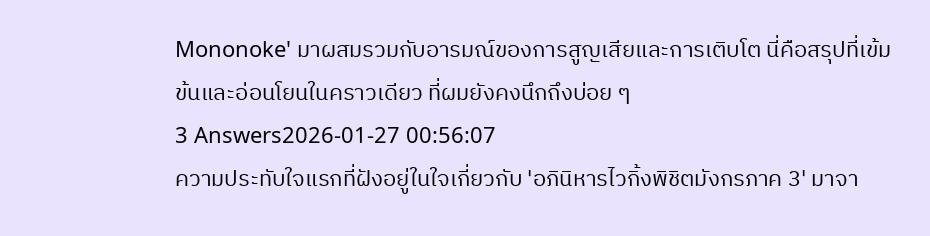Mononoke' มาผสมรวมกับอารมณ์ของการสูญเสียและการเติบโต นี่คือสรุปที่เข้มข้นและอ่อนโยนในคราวเดียว ที่ผมยังคงนึกถึงบ่อย ๆ
3 Answers2026-01-27 00:56:07
ความประทับใจแรกที่ฝังอยู่ในใจเกี่ยวกับ 'อภินิหารไวกิ้งพิชิตมังกรภาค 3' มาจา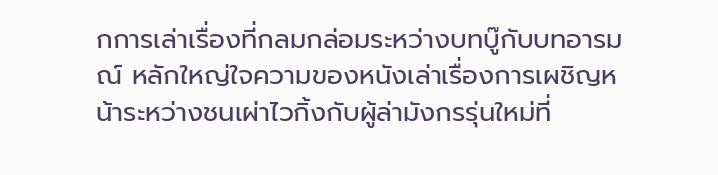กการเล่าเรื่องที่กลมกล่อมระหว่างบทบู๊กับบทอารมณ์ หลักใหญ่ใจความของหนังเล่าเรื่องการเผชิญหน้าระหว่างชนเผ่าไวกิ้งกับผู้ล่ามังกรรุ่นใหม่ที่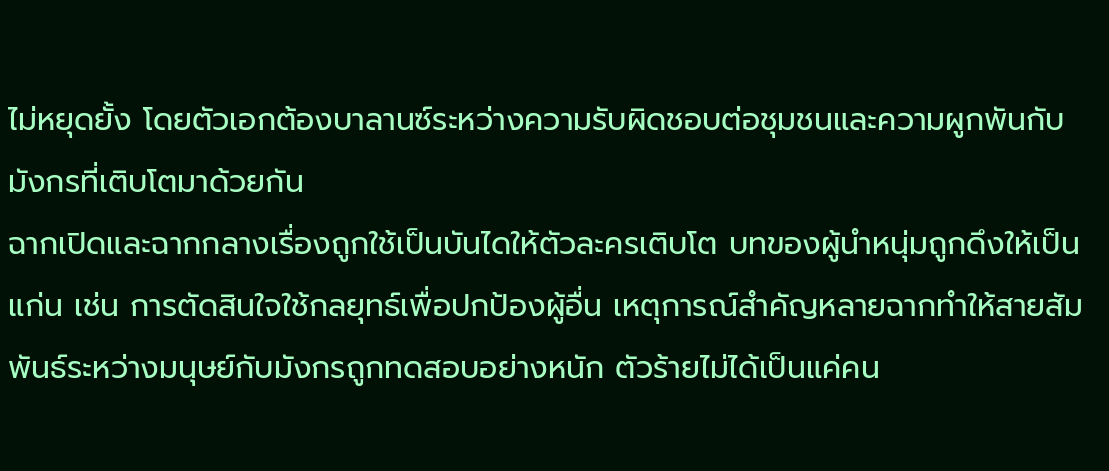ไม่หยุดยั้ง โดยตัวเอกต้องบาลานซ์ระหว่างความรับผิดชอบต่อชุมชนและความผูกพันกับมังกรที่เติบโตมาด้วยกัน
ฉากเปิดและฉากกลางเรื่องถูกใช้เป็นบันไดให้ตัวละครเติบโต บทของผู้นำหนุ่มถูกดึงให้เป็นแก่น เช่น การตัดสินใจใช้กลยุทธ์เพื่อปกป้องผู้อื่น เหตุการณ์สำคัญหลายฉากทำให้สายสัมพันธ์ระหว่างมนุษย์กับมังกรถูกทดสอบอย่างหนัก ตัวร้ายไม่ได้เป็นแค่คน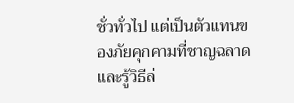ชั่วทั่วไป แต่เป็นตัวแทนของภัยคุกคามที่ชาญฉลาดและรู้วิธีล่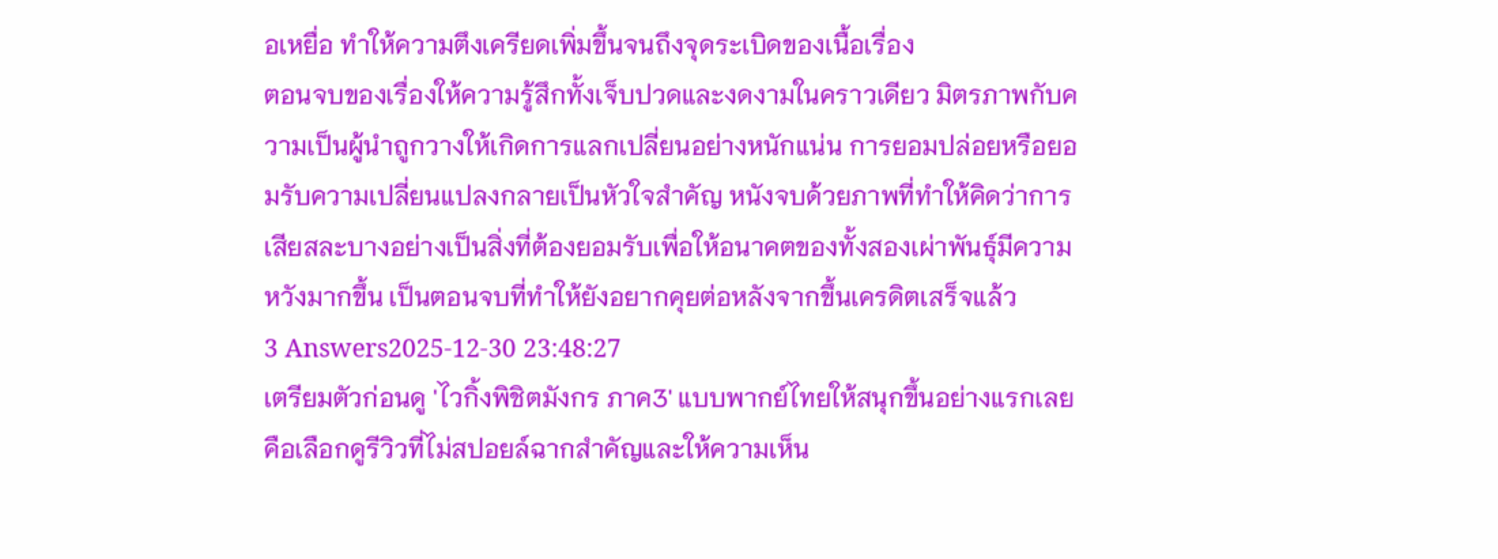อเหยื่อ ทำให้ความตึงเครียดเพิ่มขึ้นจนถึงจุดระเบิดของเนื้อเรื่อง
ตอนจบของเรื่องให้ความรู้สึกทั้งเจ็บปวดและงดงามในคราวเดียว มิตรภาพกับความเป็นผู้นำถูกวางให้เกิดการแลกเปลี่ยนอย่างหนักแน่น การยอมปล่อยหรือยอมรับความเปลี่ยนแปลงกลายเป็นหัวใจสำคัญ หนังจบด้วยภาพที่ทำให้คิดว่าการเสียสละบางอย่างเป็นสิ่งที่ต้องยอมรับเพื่อให้อนาคตของทั้งสองเผ่าพันธุ์มีความหวังมากขึ้น เป็นตอนจบที่ทำให้ยังอยากคุยต่อหลังจากขึ้นเครดิตเสร็จแล้ว
3 Answers2025-12-30 23:48:27
เตรียมตัวก่อนดู 'ไวกิ้งพิชิตมังกร ภาค3' แบบพากย์ไทยให้สนุกขึ้นอย่างแรกเลยคือเลือกดูรีวิวที่ไม่สปอยล์ฉากสำคัญและให้ความเห็น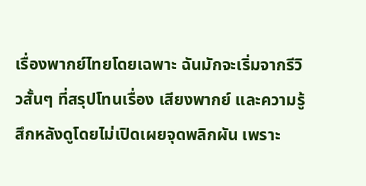เรื่องพากย์ไทยโดยเฉพาะ ฉันมักจะเริ่มจากรีวิวสั้นๆ ที่สรุปโทนเรื่อง เสียงพากย์ และความรู้สึกหลังดูโดยไม่เปิดเผยจุดพลิกผัน เพราะ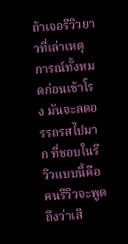ถ้าเจอรีวิวยาวที่เล่าเหตุการณ์ทั้งหมดก่อนเข้าโรง มันจะลดอรรถรสไปมาก ที่ชอบในรีวิวแบบนี้คือคนรีวิวจะพูดถึงว่าเสี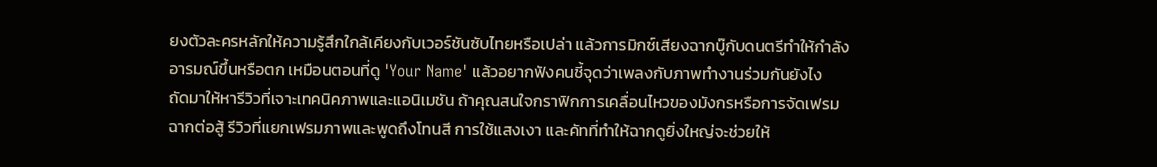ยงตัวละครหลักให้ความรู้สึกใกล้เคียงกับเวอร์ชันซับไทยหรือเปล่า แล้วการมิกซ์เสียงฉากบู๊กับดนตรีทำให้กำลังอารมณ์ขึ้นหรือตก เหมือนตอนที่ดู 'Your Name' แล้วอยากฟังคนชี้จุดว่าเพลงกับภาพทำงานร่วมกันยังไง
ถัดมาให้หารีวิวที่เจาะเทคนิคภาพและแอนิเมชัน ถ้าคุณสนใจกราฟิกการเคลื่อนไหวของมังกรหรือการจัดเฟรมฉากต่อสู้ รีวิวที่แยกเฟรมภาพและพูดถึงโทนสี การใช้แสงเงา และคัทที่ทำให้ฉากดูยิ่งใหญ่จะช่วยให้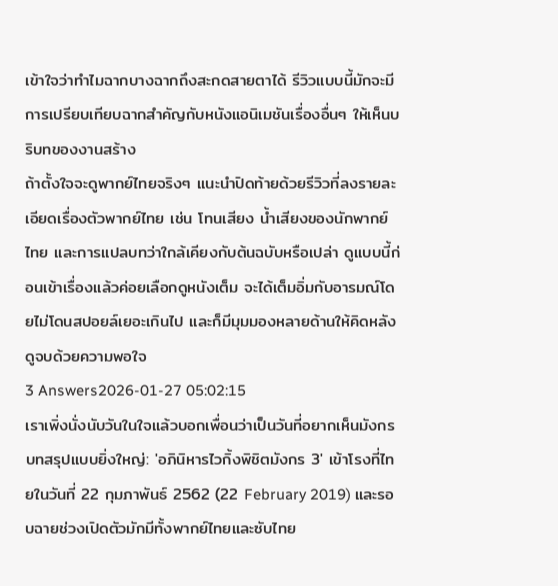เข้าใจว่าทำไมฉากบางฉากถึงสะกดสายตาได้ รีวิวแบบนี้มักจะมีการเปรียบเทียบฉากสำคัญกับหนังแอนิเมชันเรื่องอื่นๆ ให้เห็นบริบทของงานสร้าง
ถ้าตั้งใจจะดูพากย์ไทยจริงๆ แนะนำปิดท้ายด้วยรีวิวที่ลงรายละเอียดเรื่องตัวพากย์ไทย เช่น โทนเสียง น้ำเสียงของนักพากย์ไทย และการแปลบทว่าใกล้เคียงกับต้นฉบับหรือเปล่า ดูแบบนี้ก่อนเข้าเรื่องแล้วค่อยเลือกดูหนังเต็ม จะได้เต็มอิ่มกับอารมณ์โดยไม่โดนสปอยล์เยอะเกินไป และก็มีมุมมองหลายด้านให้คิดหลังดูจบด้วยความพอใจ
3 Answers2026-01-27 05:02:15
เราเพิ่งนั่งนับวันในใจแล้วบอกเพื่อนว่าเป็นวันที่อยากเห็นมังกรบทสรุปแบบยิ่งใหญ่: 'อภินิหารไวกิ้งพิชิตมังกร 3' เข้าโรงที่ไทยในวันที่ 22 กุมภาพันธ์ 2562 (22 February 2019) และรอบฉายช่วงเปิดตัวมักมีทั้งพากย์ไทยและซับไทย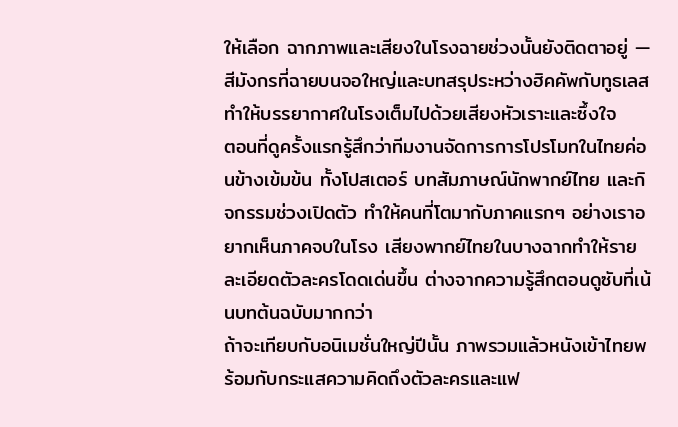ให้เลือก ฉากภาพและเสียงในโรงฉายช่วงนั้นยังติดตาอยู่ — สีมังกรที่ฉายบนจอใหญ่และบทสรุประหว่างฮิคคัพกับทูธเลสทำให้บรรยากาศในโรงเต็มไปด้วยเสียงหัวเราะและซึ้งใจ
ตอนที่ดูครั้งแรกรู้สึกว่าทีมงานจัดการการโปรโมทในไทยค่อนข้างเข้มข้น ทั้งโปสเตอร์ บทสัมภาษณ์นักพากย์ไทย และกิจกรรมช่วงเปิดตัว ทำให้คนที่โตมากับภาคแรกๆ อย่างเราอยากเห็นภาคจบในโรง เสียงพากย์ไทยในบางฉากทำให้รายละเอียดตัวละครโดดเด่นขึ้น ต่างจากความรู้สึกตอนดูซับที่เน้นบทต้นฉบับมากกว่า
ถ้าจะเทียบกับอนิเมชั่นใหญ่ปีนั้น ภาพรวมแล้วหนังเข้าไทยพร้อมกับกระแสความคิดถึงตัวละครและแฟ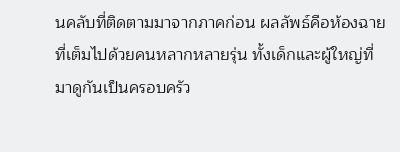นคลับที่ติดตามมาจากภาคก่อน ผลลัพธ์คือห้องฉายที่เต็มไปด้วยคนหลากหลายรุ่น ทั้งเด็กและผู้ใหญ่ที่มาดูกันเป็นครอบครัว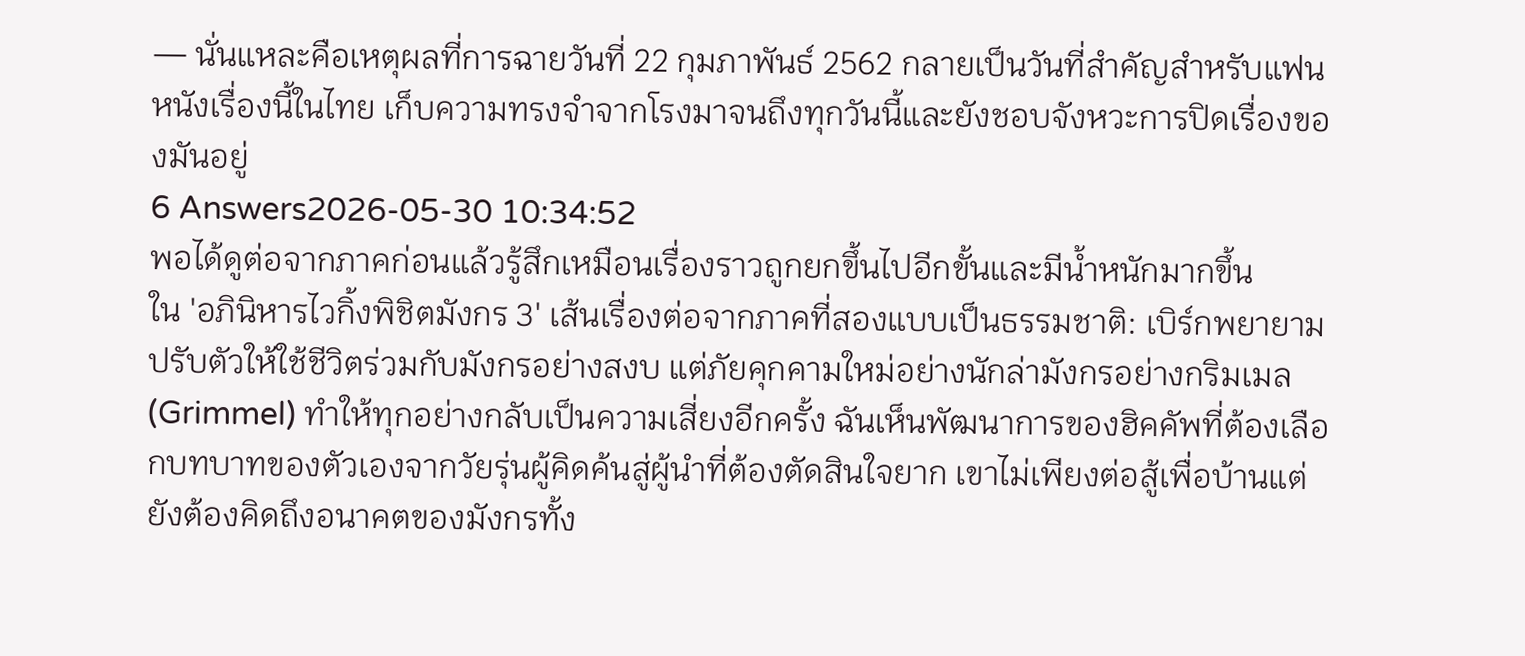— นั่นแหละคือเหตุผลที่การฉายวันที่ 22 กุมภาพันธ์ 2562 กลายเป็นวันที่สำคัญสำหรับแฟนหนังเรื่องนี้ในไทย เก็บความทรงจำจากโรงมาจนถึงทุกวันนี้และยังชอบจังหวะการปิดเรื่องของมันอยู่
6 Answers2026-05-30 10:34:52
พอได้ดูต่อจากภาคก่อนแล้วรู้สึกเหมือนเรื่องราวถูกยกขึ้นไปอีกขั้นและมีน้ำหนักมากขึ้น
ใน 'อภินิหารไวกิ้งพิชิตมังกร 3' เส้นเรื่องต่อจากภาคที่สองแบบเป็นธรรมชาติ: เบิร์กพยายามปรับตัวให้ใช้ชีวิตร่วมกับมังกรอย่างสงบ แต่ภัยคุกคามใหม่อย่างนักล่ามังกรอย่างกริมเมล (Grimmel) ทำให้ทุกอย่างกลับเป็นความเสี่ยงอีกครั้ง ฉันเห็นพัฒนาการของฮิคคัพที่ต้องเลือกบทบาทของตัวเองจากวัยรุ่นผู้คิดค้นสู่ผู้นำที่ต้องตัดสินใจยาก เขาไม่เพียงต่อสู้เพื่อบ้านแต่ยังต้องคิดถึงอนาคตของมังกรทั้ง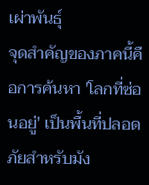เผ่าพันธุ์
จุดสำคัญของภาคนี้คือการค้นหา 'โลกที่ซ่อนอยู่' เป็นพื้นที่ปลอดภัยสำหรับมัง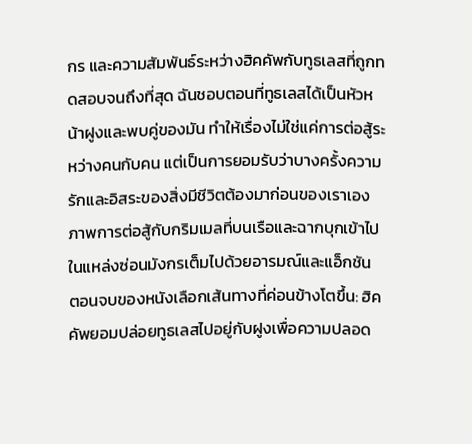กร และความสัมพันธ์ระหว่างฮิคคัพกับทูธเลสที่ถูกทดสอบจนถึงที่สุด ฉันชอบตอนที่ทูธเลสได้เป็นหัวหน้าฝูงและพบคู่ของมัน ทำให้เรื่องไม่ใช่แค่การต่อสู้ระหว่างคนกับคน แต่เป็นการยอมรับว่าบางครั้งความรักและอิสระของสิ่งมีชีวิตต้องมาก่อนของเราเอง ภาพการต่อสู้กับกริมเมลที่บนเรือและฉากบุกเข้าไปในแหล่งซ่อนมังกรเต็มไปด้วยอารมณ์และแอ็กชัน
ตอนจบของหนังเลือกเส้นทางที่ค่อนข้างโตขึ้น: ฮิคคัพยอมปล่อยทูธเลสไปอยู่กับฝูงเพื่อความปลอด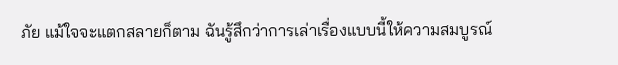ภัย แม้ใจจะแตกสลายก็ตาม ฉันรู้สึกว่าการเล่าเรื่องแบบนี้ให้ความสมบูรณ์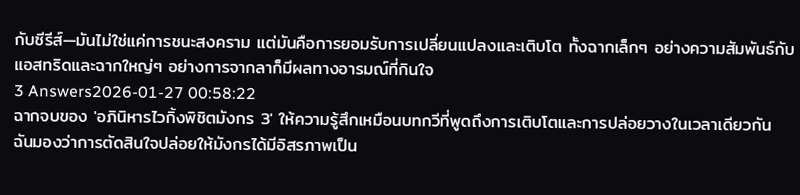กับซีรีส์—มันไม่ใช่แค่การชนะสงคราม แต่มันคือการยอมรับการเปลี่ยนแปลงและเติบโต ทั้งฉากเล็กๆ อย่างความสัมพันธ์กับแอสทริดและฉากใหญ่ๆ อย่างการจากลาก็มีผลทางอารมณ์ที่กินใจ
3 Answers2026-01-27 00:58:22
ฉากจบของ 'อภินิหารไวกิ้งพิชิตมังกร 3' ให้ความรู้สึกเหมือนบทกวีที่พูดถึงการเติบโตและการปล่อยวางในเวลาเดียวกัน
ฉันมองว่าการตัดสินใจปล่อยให้มังกรได้มีอิสรภาพเป็น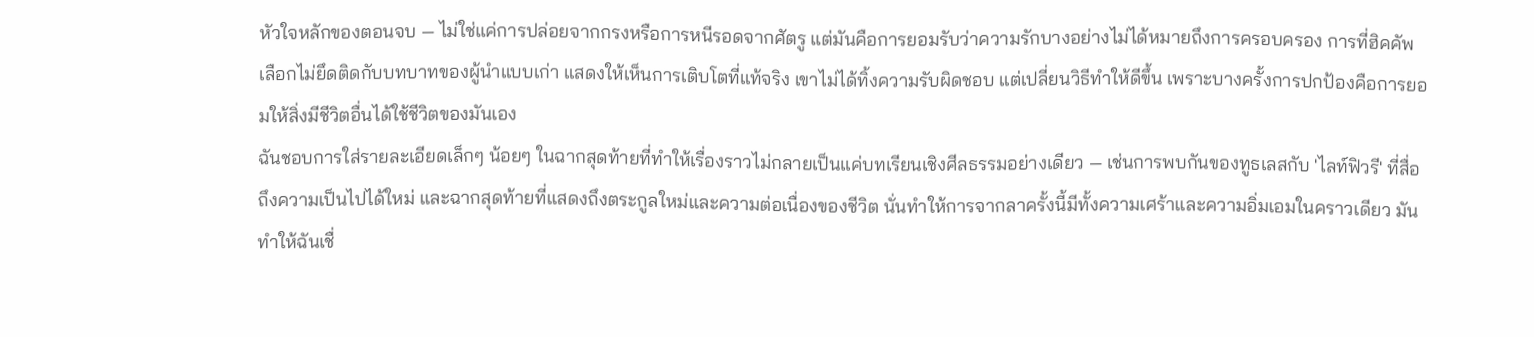หัวใจหลักของตอนจบ — ไม่ใช่แค่การปล่อยจากกรงหรือการหนีรอดจากศัตรู แต่มันคือการยอมรับว่าความรักบางอย่างไม่ได้หมายถึงการครอบครอง การที่ฮิคคัพเลือกไม่ยึดติดกับบทบาทของผู้นำแบบเก่า แสดงให้เห็นการเติบโตที่แท้จริง เขาไม่ได้ทิ้งความรับผิดชอบ แต่เปลี่ยนวิธีทำให้ดีขึ้น เพราะบางครั้งการปกป้องคือการยอมให้สิ่งมีชีวิตอื่นได้ใช้ชีวิตของมันเอง
ฉันชอบการใส่รายละเอียดเล็กๆ น้อยๆ ในฉากสุดท้ายที่ทำให้เรื่องราวไม่กลายเป็นแค่บทเรียนเชิงศีลธรรมอย่างเดียว — เช่นการพบกันของทูธเลสกับ 'ไลท์ฟิวรี' ที่สื่อถึงความเป็นไปได้ใหม่ และฉากสุดท้ายที่แสดงถึงตระกูลใหม่และความต่อเนื่องของชีวิต นั่นทำให้การจากลาครั้งนี้มีทั้งความเศร้าและความอิ่มเอมในคราวเดียว มันทำให้ฉันเชื่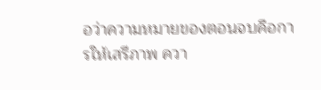อว่าความหมายของตอนจบคือการให้เสรีภาพ ควา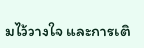มไว้วางใจ และการเติ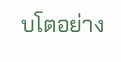บโตอย่าง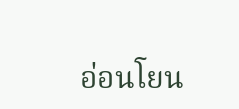อ่อนโยน